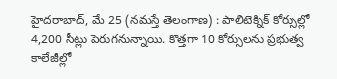హైదరాబాద్, మే 25 (నమస్తే తెలంగాణ) : పాలిటెక్నిక్ కోర్సుల్లో 4,200 సీట్లు పెరుగనున్నాయి. కొత్తగా 10 కోర్సులను ప్రభుత్వ కాలేజీల్లో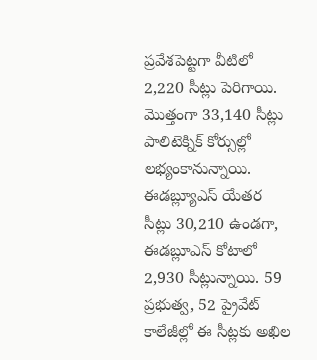ప్రవేశపెట్టగా వీటిలో 2,220 సీట్లు పెరిగాయి. మొత్తంగా 33,140 సీట్లు పాలిటెక్నిక్ కోర్సుల్లో లభ్యంకానున్నాయి.
ఈడబ్ల్యూఎస్ యేతర సీట్లు 30,210 ఉండగా, ఈడబ్లూఎస్ కోటాలో 2,930 సీట్లున్నాయి. 59 ప్రభుత్వ, 52 ప్రైవేట్ కాలేజీల్లో ఈ సీట్లకు అఖిల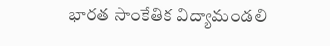భారత సాంకేతిక విద్యామండలి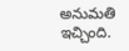అనుమతి ఇచ్చింది.